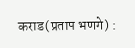कराड(प्रताप भणगे) :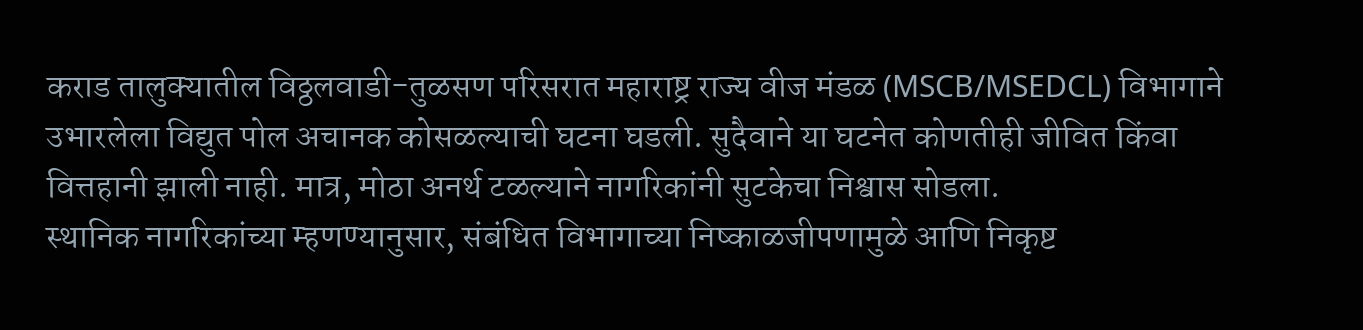कराड तालुक्यातील विठ्ठलवाडी-तुळसण परिसरात महाराष्ट्र राज्य वीज मंडळ (MSCB/MSEDCL) विभागाने उभारलेला विद्युत पोल अचानक कोसळल्याची घटना घडली. सुदैवाने या घटनेत कोणतीही जीवित किंवा वित्तहानी झाली नाही. मात्र, मोठा अनर्थ टळल्याने नागरिकांनी सुटकेचा निश्वास सोडला.
स्थानिक नागरिकांच्या म्हणण्यानुसार, संबंधित विभागाच्या निष्काळजीपणामुळे आणि निकृष्ट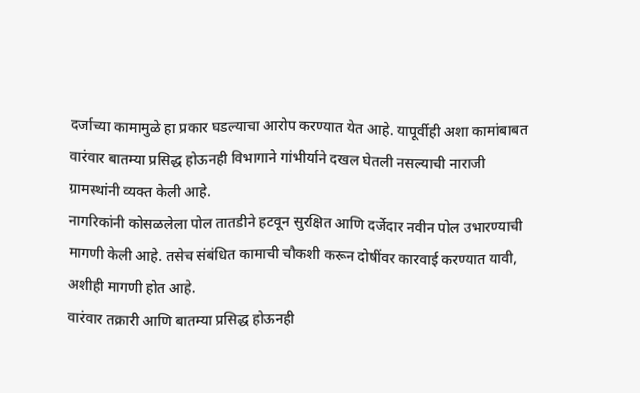दर्जाच्या कामामुळे हा प्रकार घडल्याचा आरोप करण्यात येत आहे. यापूर्वीही अशा कामांबाबत वारंवार बातम्या प्रसिद्ध होऊनही विभागाने गांभीर्याने दखल घेतली नसल्याची नाराजी ग्रामस्थांनी व्यक्त केली आहे.
नागरिकांनी कोसळलेला पोल तातडीने हटवून सुरक्षित आणि दर्जेदार नवीन पोल उभारण्याची मागणी केली आहे. तसेच संबंधित कामाची चौकशी करून दोषींवर कारवाई करण्यात यावी, अशीही मागणी होत आहे.
वारंवार तक्रारी आणि बातम्या प्रसिद्ध होऊनही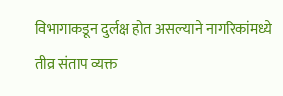विभागाकडून दुर्लक्ष होत असल्याने नागरिकांमध्ये तीव्र संताप व्यक्त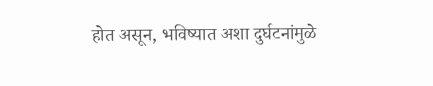होत असून, भविष्यात अशा दुर्घटनांमुळे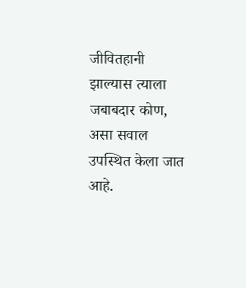जीवितहानी झाल्यास त्याला जबाबदार कोण, असा सवाल उपस्थित केला जात आहे.